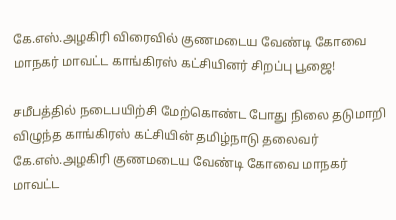கே.எஸ்.அழகிரி விரைவில் குணமடைய வேண்டி கோவை மாநகர் மாவட்ட காங்கிரஸ் கட்சியினர் சிறப்பு பூஜை!

சமீபத்தில் நடைபயிற்சி மேற்கொண்ட போது நிலை தடுமாறி விழுந்த காங்கிரஸ் கட்சியின் தமிழ்நாடு தலைவர் கே.எஸ்.அழகிரி குணமடைய வேண்டி கோவை மாநகர் மாவட்ட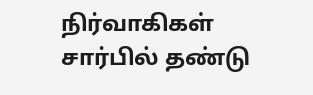நிர்வாகிகள் சார்பில் தண்டு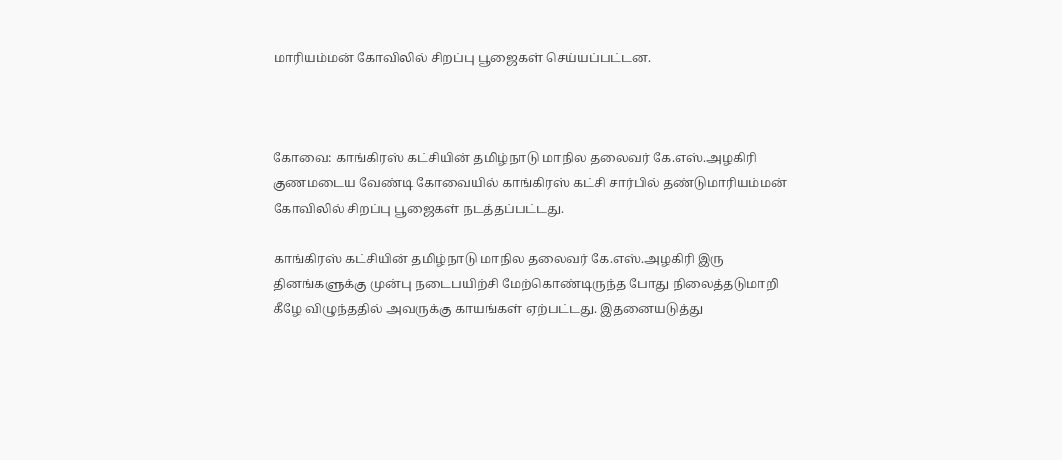மாரியம்மன் கோவிலில் சிறப்பு பூஜைகள் செய்யப்பட்டன.



கோவை: காங்கிரஸ் கட்சியின் தமிழ்நாடு மாநில தலைவர் கே.எஸ்.அழகிரி குணமடைய வேண்டி கோவையில் காங்கிரஸ் கட்சி சார்பில் தண்டுமாரியம்மன் கோவிலில் சிறப்பு பூஜைகள் நடத்தப்பட்டது.

காங்கிரஸ் கட்சியின் தமிழ்நாடு மாநில தலைவர் கே.எஸ்.அழகிரி இரு தினங்களுக்கு முன்பு நடைபயிற்சி மேற்கொண்டிருந்த போது நிலைத்தடுமாறி கீழே விழுந்ததில் அவருக்கு காயங்கள் ஏற்பட்டது. இதனையடுத்து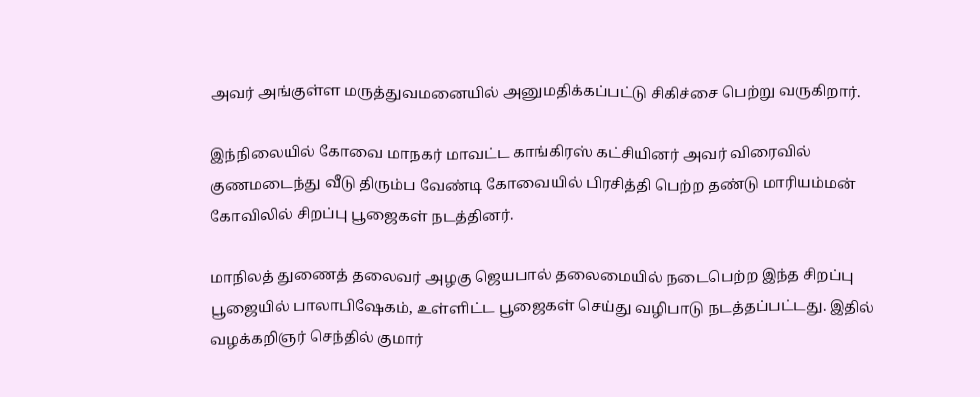அவர் அங்குள்ள மருத்துவமனையில் அனுமதிக்கப்பட்டு சிகிச்சை பெற்று வருகிறார்.

இந்நிலையில் கோவை மாநகர் மாவட்ட காங்கிரஸ் கட்சியினர் அவர் விரைவில் குணமடைந்து வீடு திரும்ப வேண்டி கோவையில் பிரசித்தி பெற்ற தண்டு மாரியம்மன் கோவிலில் சிறப்பு பூஜைகள் நடத்தினர்.

மாநிலத் துணைத் தலைவர் அழகு ஜெயபால் தலைமையில் நடைபெற்ற இந்த சிறப்பு பூஜையில் பாலாபிஷேகம், உள்ளிட்ட பூஜைகள் செய்து வழிபாடு நடத்தப்பட்டது. இதில் வழக்கறிஞர் செந்தில் குமார்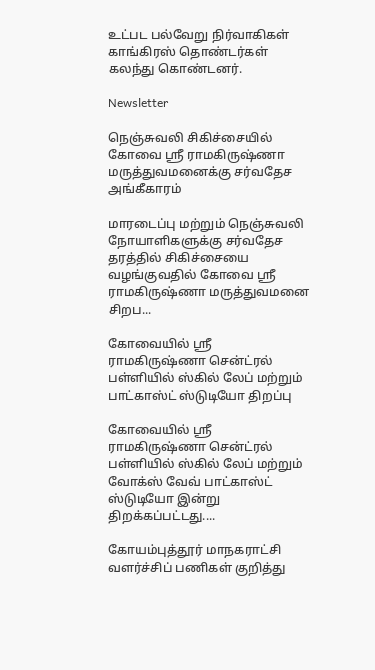உட்பட பல்வேறு நிர்வாகிகள் காங்கிரஸ் தொண்டர்கள் கலந்து கொண்டனர்.

Newsletter

நெஞ்சுவலி சிகிச்சையில் கோவை ஸ்ரீ ராமகிருஷ்ணா மருத்துவமனைக்கு சர்வதேச அங்கீகாரம்

மாரடைப்பு மற்றும் நெஞ்சுவலி நோயாளிகளுக்கு சர்வதேச தரத்தில் சிகிச்சையை வழங்குவதில் கோவை ஸ்ரீ ராமகிருஷ்ணா மருத்துவமனை சிறப...

கோவையில் ஸ்ரீ ராமகிருஷ்ணா சென்ட்ரல் பள்ளியில் ஸ்கில் லேப் மற்றும் பாட்காஸ்ட் ஸ்டுடியோ திறப்பு

கோவையில் ஸ்ரீ ராமகிருஷ்ணா சென்ட்ரல் பள்ளியில் ஸ்கில் லேப் மற்றும் வோக்ஸ் வேவ் பாட்காஸ்ட் ஸ்டுடியோ இன்று திறக்கப்பட்டது....

கோயம்புத்தூர் மாநகராட்சி வளர்ச்சிப் பணிகள் குறித்து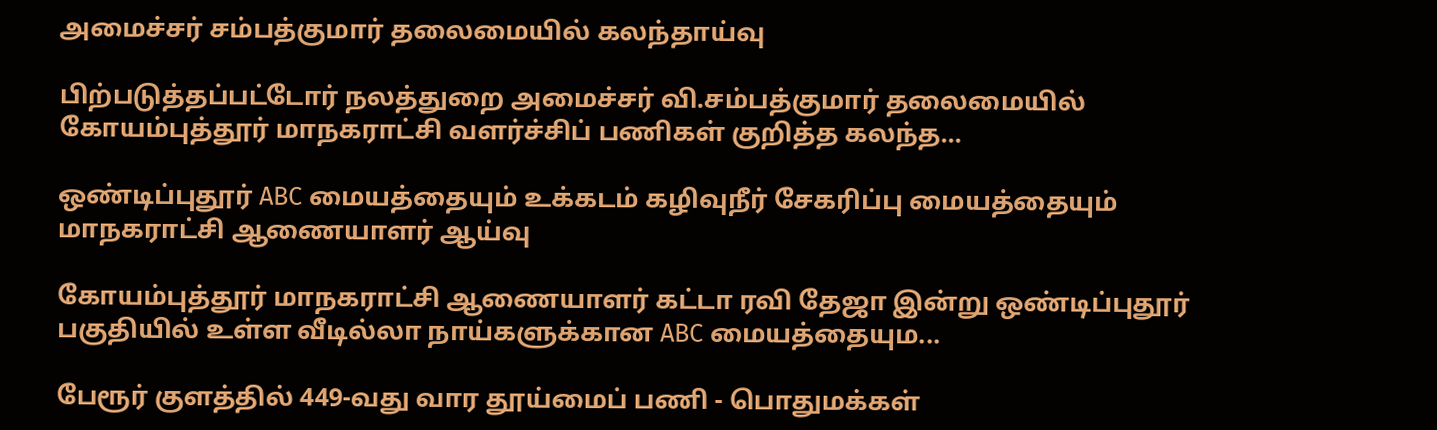அமைச்சர் சம்பத்குமார் தலைமையில் கலந்தாய்வு

பிற்படுத்தப்பட்டோர் நலத்துறை அமைச்சர் வி.சம்பத்குமார் தலைமையில் கோயம்புத்தூர் மாநகராட்சி வளர்ச்சிப் பணிகள் குறித்த கலந்த...

ஒண்டிப்புதூர் ABC மையத்தையும் உக்கடம் கழிவுநீர் சேகரிப்பு மையத்தையும் மாநகராட்சி ஆணையாளர் ஆய்வு

கோயம்புத்தூர் மாநகராட்சி ஆணையாளர் கட்டா ரவி தேஜா இன்று ஒண்டிப்புதூர் பகுதியில் உள்ள வீடில்லா நாய்களுக்கான ABC மையத்தையும...

பேரூர் குளத்தில் 449-வது வார தூய்மைப் பணி - பொதுமக்கள்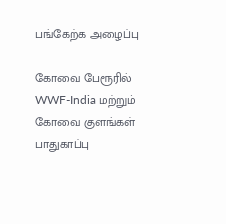பங்கேற்க அழைப்பு

கோவை பேரூரில் WWF-India மற்றும் கோவை குளங்கள் பாதுகாப்பு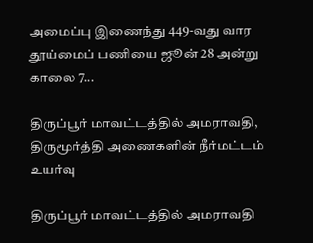அமைப்பு இணைந்து 449-வது வார தூய்மைப் பணியை ஜூன் 28 அன்று காலை 7...

திருப்பூர் மாவட்டத்தில் அமராவதி, திருமூர்த்தி அணைகளின் நீர்மட்டம் உயர்வு

திருப்பூர் மாவட்டத்தில் அமராவதி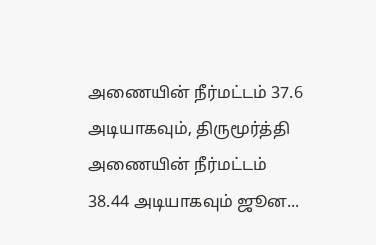அணையின் நீர்மட்டம் 37.6 அடியாகவும், திருமூர்த்தி அணையின் நீர்மட்டம் 38.44 அடியாகவும் ஜூன...